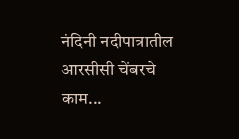नंदिनी नदीपात्रातील आरसीसी चेंबरचे काम...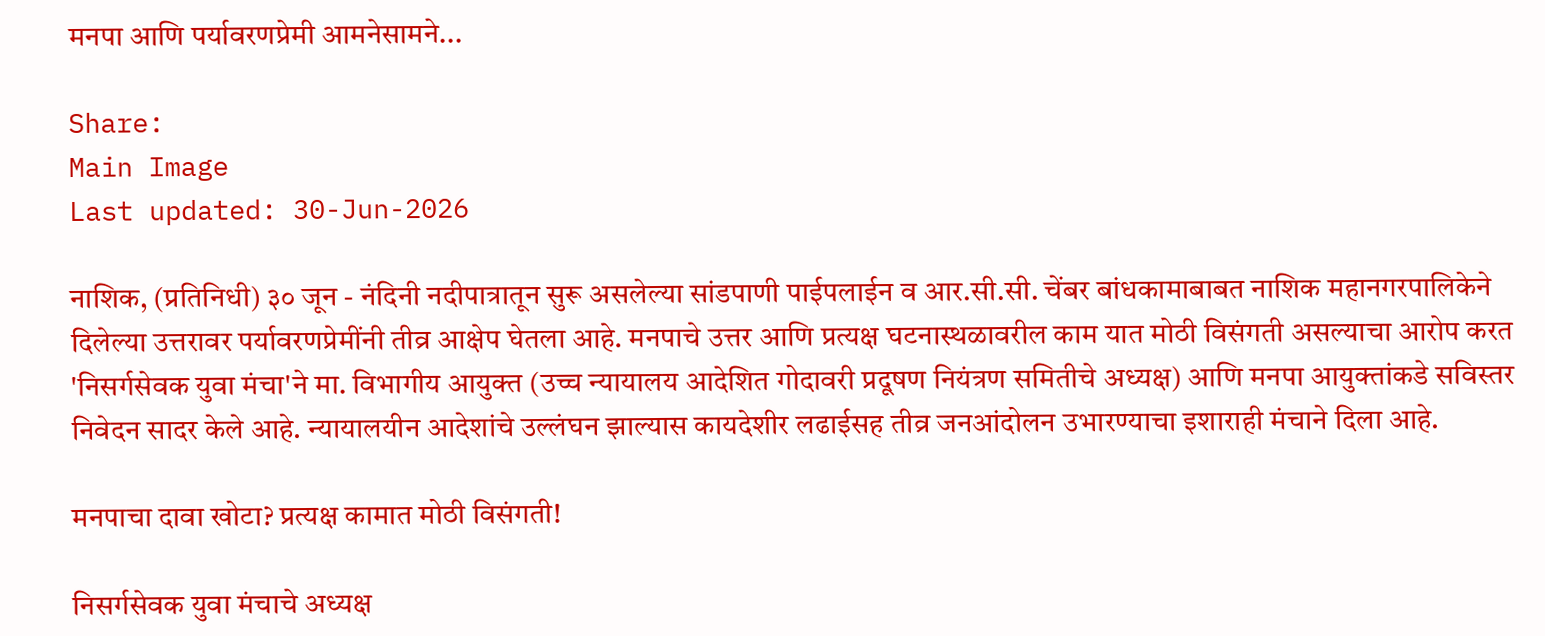मनपा आणि पर्यावरणप्रेमी आमनेसामने...

Share:
Main Image
Last updated: 30-Jun-2026

नाशिक, (प्रतिनिधी) ३० जून - नंदिनी नदीपात्रातून सुरू असलेल्या सांडपाणी पाईपलाईन व आर.सी.सी. चेंबर बांधकामाबाबत नाशिक महानगरपालिकेने दिलेल्या उत्तरावर पर्यावरणप्रेमींनी तीव्र आक्षेप घेतला आहे. मनपाचे उत्तर आणि प्रत्यक्ष घटनास्थळावरील काम यात मोठी विसंगती असल्याचा आरोप करत 'निसर्गसेवक युवा मंचा'ने मा. विभागीय आयुक्त (उच्च न्यायालय आदेशित गोदावरी प्रदूषण नियंत्रण समितीचे अध्यक्ष) आणि मनपा आयुक्तांकडे सविस्तर निवेदन सादर केले आहे. न्यायालयीन आदेशांचे उल्लंघन झाल्यास कायदेशीर लढाईसह तीव्र जनआंदोलन उभारण्याचा इशाराही मंचाने दिला आहे.

मनपाचा दावा खोटा? प्रत्यक्ष कामात मोठी विसंगती!

निसर्गसेवक युवा मंचाचे अध्यक्ष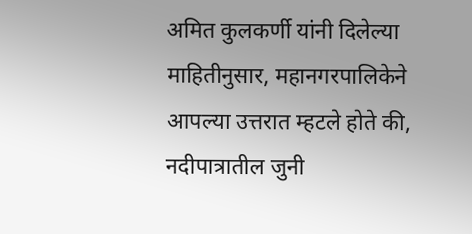अमित कुलकर्णी यांनी दिलेल्या माहितीनुसार, महानगरपालिकेने आपल्या उत्तरात म्हटले होते की, नदीपात्रातील जुनी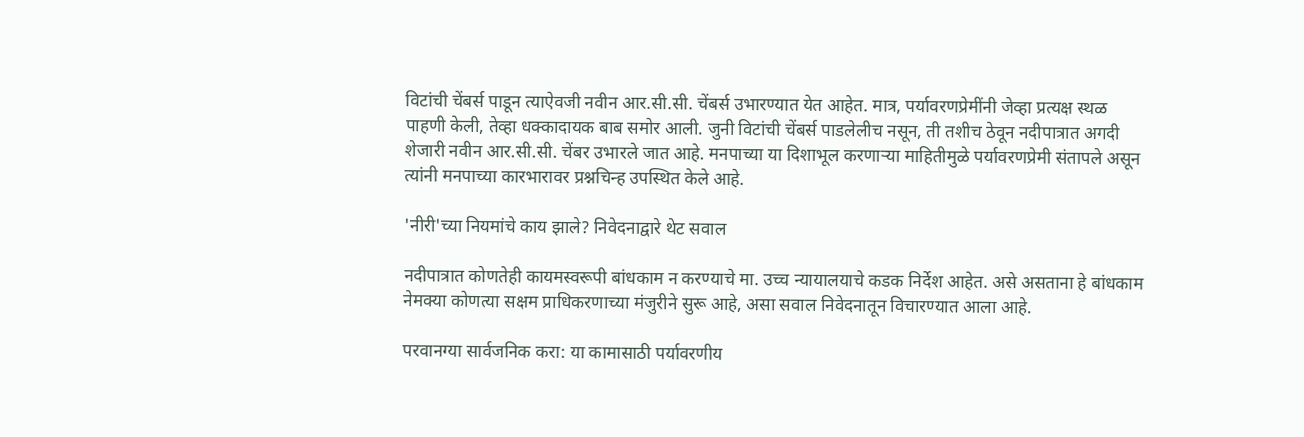विटांची चेंबर्स पाडून त्याऐवजी नवीन आर.सी.सी. चेंबर्स उभारण्यात येत आहेत. मात्र, पर्यावरणप्रेमींनी जेव्हा प्रत्यक्ष स्थळ पाहणी केली, तेव्हा धक्कादायक बाब समोर आली. जुनी विटांची चेंबर्स पाडलेलीच नसून, ती तशीच ठेवून नदीपात्रात अगदी शेजारी नवीन आर.सी.सी. चेंबर उभारले जात आहे. मनपाच्या या दिशाभूल करणाऱ्या माहितीमुळे पर्यावरणप्रेमी संतापले असून त्यांनी मनपाच्या कारभारावर प्रश्नचिन्ह उपस्थित केले आहे.

'नीरी'च्या नियमांचे काय झाले? निवेदनाद्वारे थेट सवाल

नदीपात्रात कोणतेही कायमस्वरूपी बांधकाम न करण्याचे मा. उच्च न्यायालयाचे कडक निर्देश आहेत. असे असताना हे बांधकाम नेमक्या कोणत्या सक्षम प्राधिकरणाच्या मंजुरीने सुरू आहे, असा सवाल निवेदनातून विचारण्यात आला आहे.

परवानग्या सार्वजनिक करा: या कामासाठी पर्यावरणीय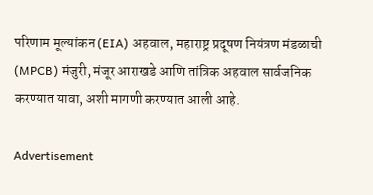परिणाम मूल्यांकन (EIA) अहवाल, महाराष्ट्र प्रदूषण नियंत्रण मंडळाची (MPCB) मंजुरी, मंजूर आराखडे आणि तांत्रिक अहवाल सार्वजनिक करण्यात यावा, अशी मागणी करण्यात आली आहे.

Advertisement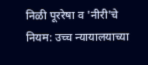निळी पूररेषा व 'नीरी'चे नियम: उच्च न्यायालयाच्या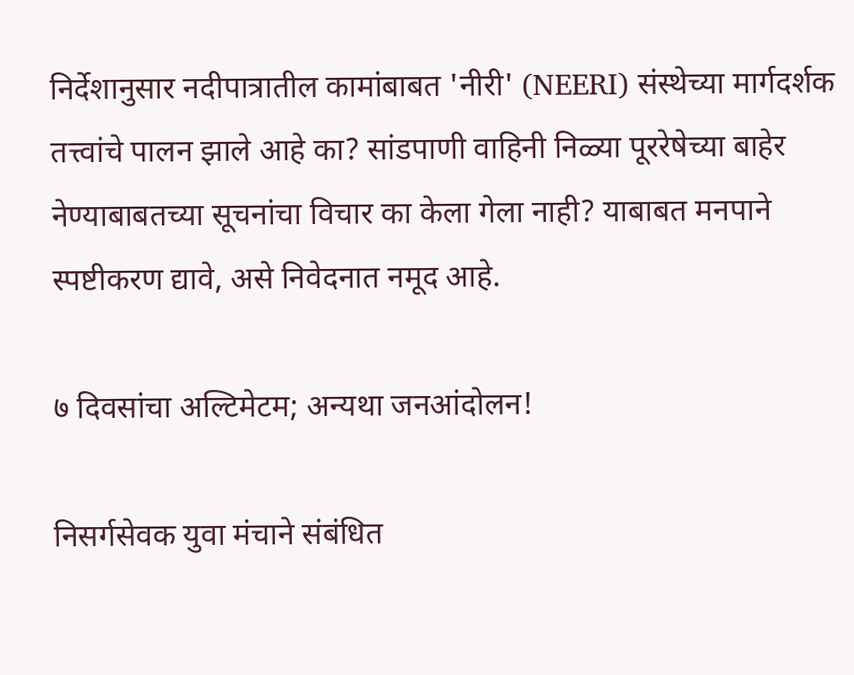निर्देशानुसार नदीपात्रातील कामांबाबत 'नीरी' (NEERI) संस्थेच्या मार्गदर्शक तत्त्वांचे पालन झाले आहे का? सांडपाणी वाहिनी निळ्या पूररेषेच्या बाहेर नेण्याबाबतच्या सूचनांचा विचार का केला गेला नाही? याबाबत मनपाने स्पष्टीकरण द्यावे, असे निवेदनात नमूद आहे.

७ दिवसांचा अल्टिमेटम; अन्यथा जनआंदोलन!

निसर्गसेवक युवा मंचाने संबंधित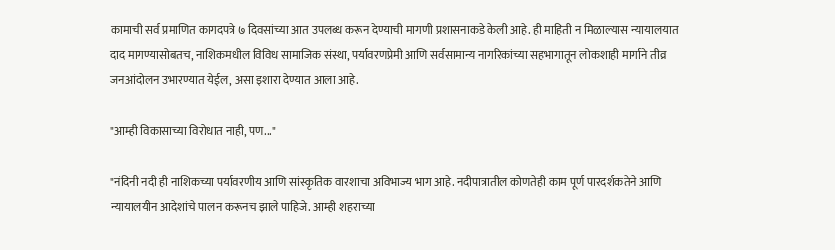कामाची सर्व प्रमाणित कागदपत्रे ७ दिवसांच्या आत उपलब्ध करून देण्याची मागणी प्रशासनाकडे केली आहे. ही माहिती न मिळाल्यास न्यायालयात दाद मागण्यासोबतच, नाशिकमधील विविध सामाजिक संस्था, पर्यावरणप्रेमी आणि सर्वसामान्य नागरिकांच्या सहभागातून लोकशाही मार्गाने तीव्र जनआंदोलन उभारण्यात येईल, असा इशारा देण्यात आला आहे.

"आम्ही विकासाच्या विरोधात नाही, पण..."

"नंदिनी नदी ही नाशिकच्या पर्यावरणीय आणि सांस्कृतिक वारशाचा अविभाज्य भाग आहे. नदीपात्रातील कोणतेही काम पूर्ण पारदर्शकतेने आणि न्यायालयीन आदेशांचे पालन करूनच झाले पाहिजे. आम्ही शहराच्या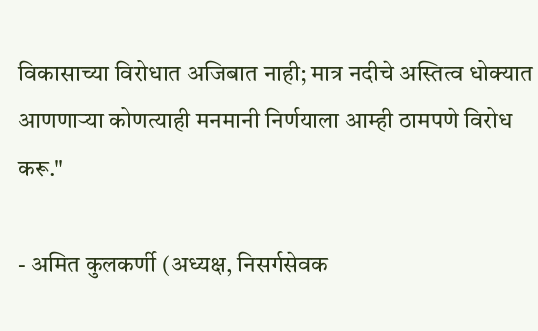विकासाच्या विरोधात अजिबात नाही; मात्र नदीचे अस्तित्व धोक्यात आणणाऱ्या कोणत्याही मनमानी निर्णयाला आम्ही ठामपणे विरोध करू."

- अमित कुलकर्णी (अध्यक्ष, निसर्गसेवक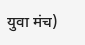युवा मंच)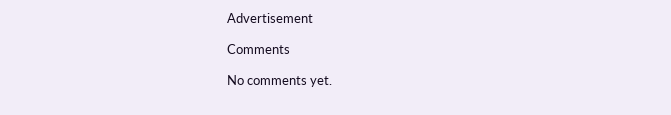Advertisement

Comments

No comments yet.